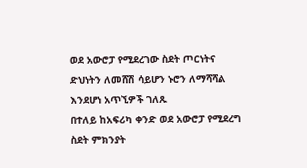ወደ አውሮፓ የሚደረገው ስደት ጦርነትና ድህነትን ለመሸሽ ሳይሆን ኑሮን ለማሻሻል እንደሆነ አጥኚዎች ገለጹ
በተለይ ከአፍሪካ ቀንድ ወደ አውሮፓ የሚደረግ ስደት ምክንያት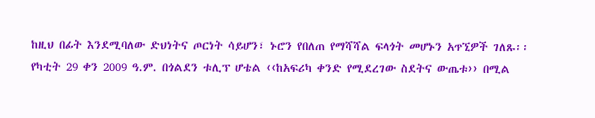ከዚህ በፊት እንደሚባለው ድህነትና ጦርነት ሳይሆን፣ ኑሮን የበለጠ የማሻሻል ፍላጎት መሆኑን አጥኚዎች ገለጹ፡፡
የካቲት 29 ቀን 2009 ዓ.ም. በጎልደን ቱሊፕ ሆቴል ‹‹ከአፍሪካ ቀንድ የሚደረገው ስደትና ውጤቱ›› በሚል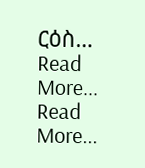ርዕስ…
Read More...
Read More...